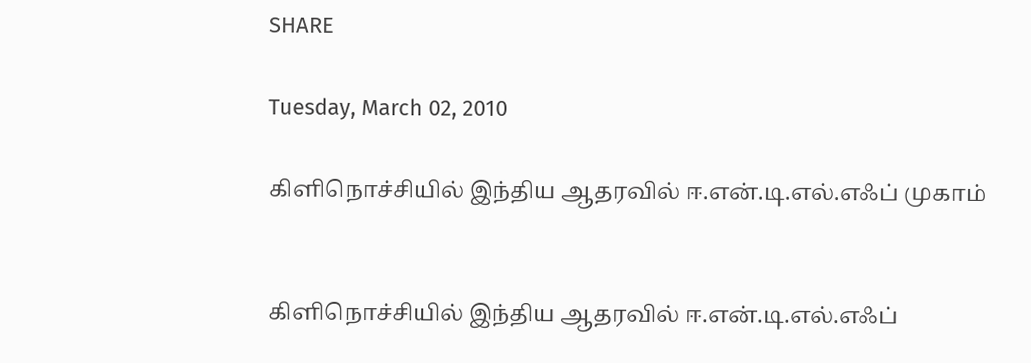SHARE

Tuesday, March 02, 2010

கிளிநொச்சியில் இந்திய ஆதரவில் ஈ.என்.டி.எல்.எஃப் முகாம்


கிளிநொச்சியில் இந்திய ஆதரவில் ஈ.என்.டி.எல்.எஃப்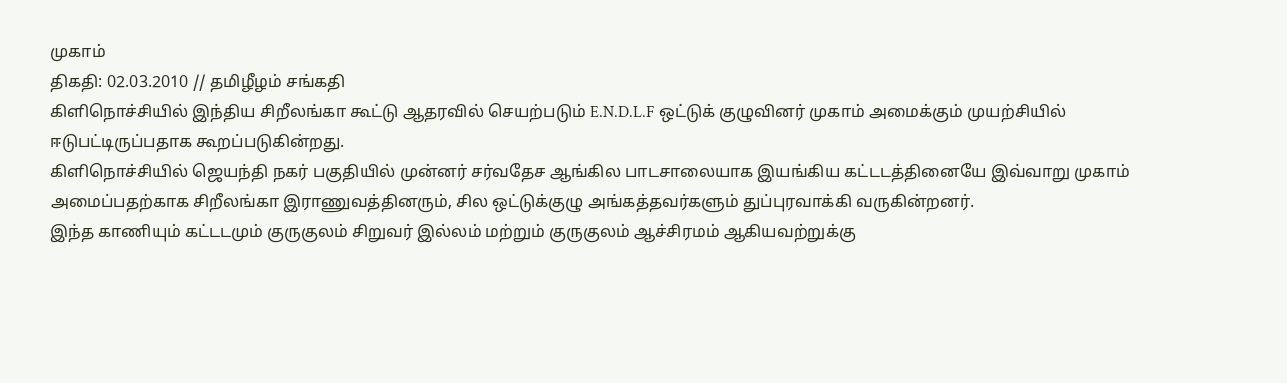முகாம்
திகதி: 02.03.2010 // தமிழீழம் சங்கதி
கிளிநொச்சியில் இந்திய சிறீலங்கா கூட்டு ஆதரவில் செயற்படும் E.N.D.L.F ஒட்டுக் குழுவினர் முகாம் அமைக்கும் முயற்சியில் ஈடுபட்டிருப்பதாக கூறப்படுகின்றது.
கிளிநொச்சியில் ஜெயந்தி நகர் பகுதியில் முன்னர் சர்வதேச ஆங்கில பாடசாலையாக இயங்கிய கட்டடத்தினையே இவ்வாறு முகாம் அமைப்பதற்காக சிறீலங்கா இராணுவத்தினரும், சில ஒட்டுக்குழு அங்கத்தவர்களும் துப்புரவாக்கி வருகின்றனர்.
இந்த காணியும் கட்டடமும் குருகுலம் சிறுவர் இல்லம் மற்றும் குருகுலம் ஆச்சிரமம் ஆகியவற்றுக்கு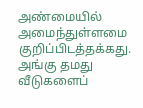அண்மையில் அமைந்துள்ளமை குறிப்பிடத்தக்கது. அங்கு தமது வீடுகளைப்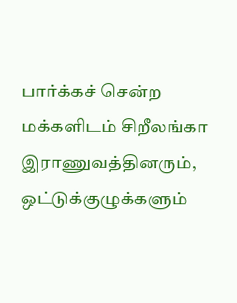பார்க்கச் சென்ற மக்களிடம் சிறீலங்கா இராணுவத்தினரும், ஒட்டுக்குழுக்களும்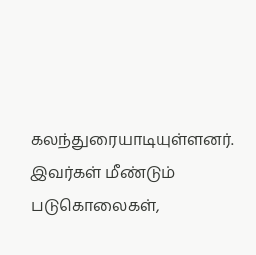கலந்துரையாடியுள்ளனர்.
இவர்கள் மீண்டும் படுகொலைகள்,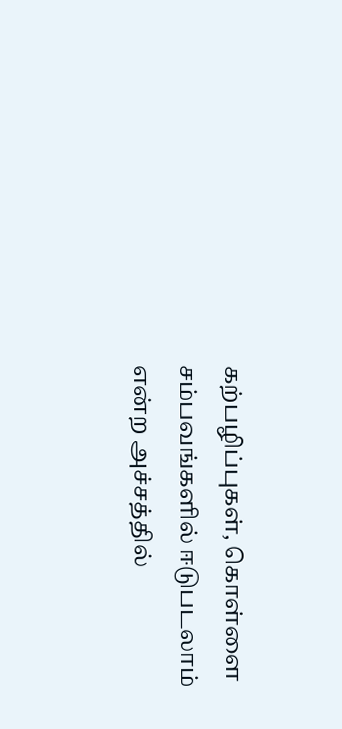கற்பழிப்புகள், கொள்ளை சம்பவங்களில் ஈடுபடலாம் என்ற அச்சத்தில்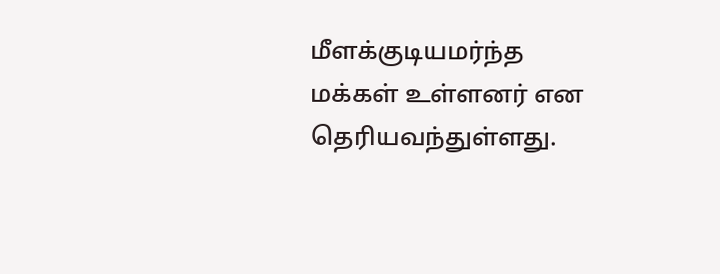மீளக்குடியமர்ந்த மக்கள் உள்ளனர் என தெரியவந்துள்ளது.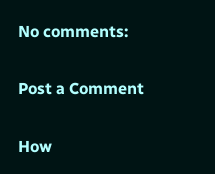No comments:

Post a Comment

How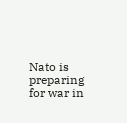Nato is preparing for war in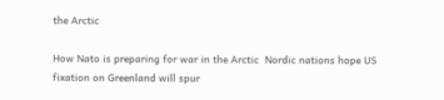the Arctic

How Nato is preparing for war in the Arctic  Nordic nations hope US fixation on Greenland will spur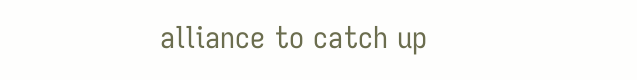alliance to catch up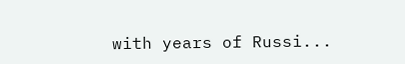with years of Russi...